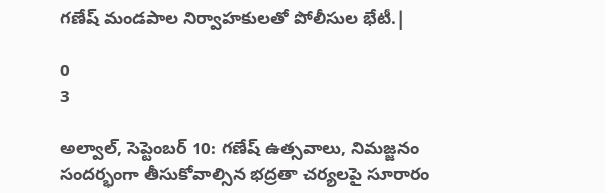గణేష్‌ మండపాల నిర్వాహకులతో పోలీసుల భేటీ.|

0
3

అల్వాల్, సెప్టెంబర్ 10: గణేష్‌ ఉత్సవాలు, నిమజ్జనం సందర్భంగా తీసుకోవాల్సిన భద్రతా చర్యలపై సూరారం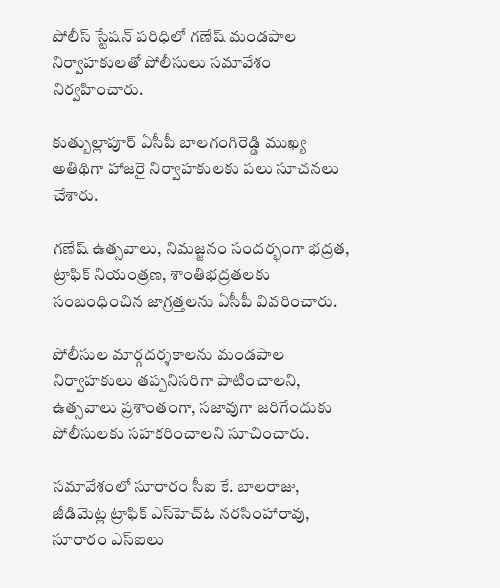పోలీస్‌ స్టేషన్‌ పరిధిలో గణేష్‌ మండపాల నిర్వాహకులతో పోలీసులు సమావేశం నిర్వహించారు.

కుత్బుల్లాపూర్‌ ఏసీపీ బాలగంగిరెడ్డి ముఖ్య అతిథిగా హాజరై నిర్వాహకులకు పలు సూచనలు చేశారు.

గణేష్‌ ఉత్సవాలు, నిమజ్జనం సందర్భంగా భద్రత, ట్రాఫిక్‌ నియంత్రణ, శాంతిభద్రతలకు సంబంధించిన జాగ్రత్తలను ఏసీపీ వివరించారు.

పోలీసుల మార్గదర్శకాలను మండపాల నిర్వాహకులు తప్పనిసరిగా పాటించాలని, ఉత్సవాలు ప్రశాంతంగా, సజావుగా జరిగేందుకు పోలీసులకు సహకరించాలని సూచించారు.

సమావేశంలో సూరారం సీఐ కే. బాలరాజు, జీడిమెట్ల ట్రాఫిక్‌ ఎస్‌హెచ్‌ఓ నరసింహారావు, సూరారం ఎస్‌ఐలు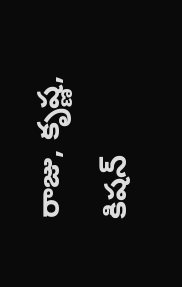రాజు, కృష్ణ, కిషన్‌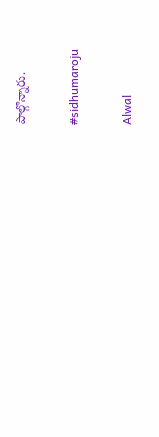పాల్గొన్నారు.

#sidhumaroju

Alwal